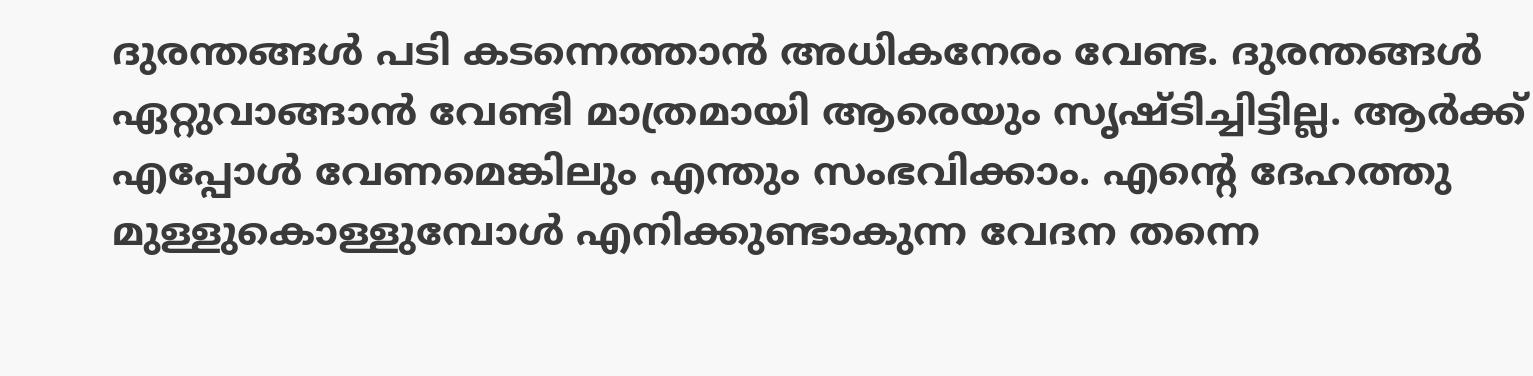ദുരന്തങ്ങൾ പടി കടന്നെത്താൻ അധികനേരം വേണ്ട. ദുരന്തങ്ങൾ ഏറ്റുവാങ്ങാൻ വേണ്ടി മാത്രമായി ആരെയും സൃഷ്ടിച്ചിട്ടില്ല. ആർക്ക് എപ്പോൾ വേണമെങ്കിലും എന്തും സംഭവിക്കാം. എന്റെ ദേഹത്തു മുള്ളുകൊള്ളുമ്പോൾ എനിക്കുണ്ടാകുന്ന വേദന തന്നെ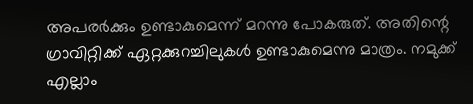അപരർക്കും ഉണ്ടാകുമെന്ന് മറന്നു പോകരുത്. അതിന്റെ ഗ്രാവിറ്റിക്ക് ഏറ്റക്കുറച്ചിലുകൾ ഉണ്ടാകുമെന്നു മാത്രം. നമുക്ക് എല്ലാം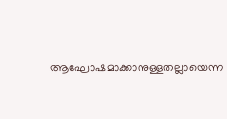ആഘോഷമാക്കാനുള്ളതല്ലായെന്ന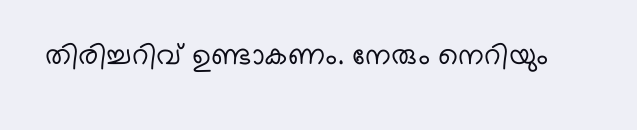തിരിച്ചറിവ് ഉണ്ടാകണം. നേരും നെറിയും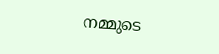നമ്മുടെ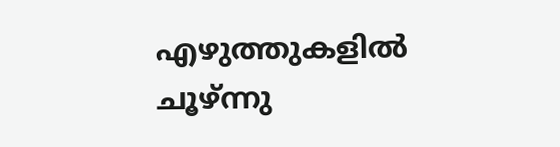എഴുത്തുകളിൽ ചൂഴ്ന്നു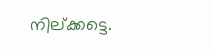നില്ക്കട്ടെ.